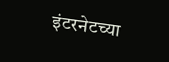इंटरनेटच्या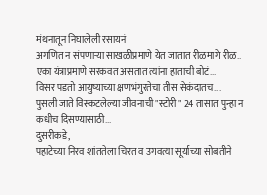मंथनातून निघालेली रसायनं
अगणित न संपणाऱ्या साखळीप्रमाणे येत जातात रीळमागे रीळ..
एका यंत्राप्रमाणे सरकवत असतात त्यांना हाताची बोटं...
विसर पडतो आयुष्याच्या क्षणभंगुरतेचा तीस सेकंदातच...
पुसली जाते विस्कटलेल्या जीवनाची "स्टोरी" 24 तासात पुन्हा न कधीच दिसण्यासाठी...
दुसरीकडे,
पहाटेच्या निरव शांततेला चिरत व उगवत्या सूर्याच्या सोबतीने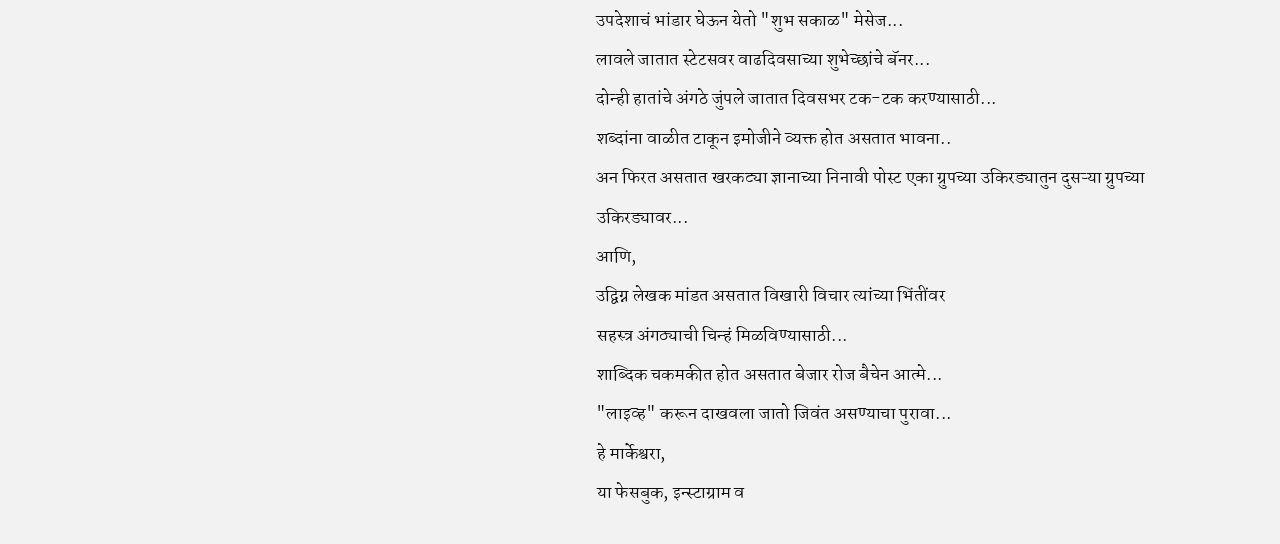उपदेशाचं भांडार घेऊन येतो "शुभ सकाळ" मेसेज...
लावले जातात स्टेटसवर वाढदिवसाच्या शुभेच्छांचे बॅनर...
दोन्ही हातांचे अंगठे जुंपले जातात दिवसभर टक-टक करण्यासाठी...
शब्दांना वाळीत टाकून इमोजीने व्यक्त होत असतात भावना..
अन फिरत असतात खरकट्या ज्ञानाच्या निनावी पोस्ट एका ग्रुपच्या उकिरड्यातुन दुसऱ्या ग्रुपच्या उकिरड्यावर...
आणि,
उद्विग्न लेखक मांडत असतात विखारी विचार त्यांच्या भिंतींवर
सहस्त्र अंगठ्याची चिन्हं मिळविण्यासाठी...
शाब्दिक चकमकीत होत असतात बेजार रोज बैचेन आत्मे...
"लाइव्ह" करून दाखवला जातो जिवंत असण्याचा पुरावा...
हे मार्केश्वरा,
या फेसबुक, इन्स्टाग्राम व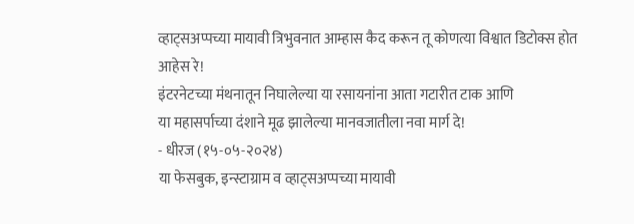व्हाट्सअप्पच्या मायावी त्रिभुवनात आम्हास कैद करून तू कोणत्या विश्वात डिटोक्स होत आहेस रे!
इंटरनेटच्या मंथनातून निघालेल्या या रसायनांना आता गटारीत टाक आणि
या महासर्पाच्या दंशाने मूढ झालेल्या मानवजातीला नवा मार्ग दे!
- धीरज (१५-०५-२०२४)
या फेसबुक, इन्स्टाग्राम व व्हाट्सअप्पच्या मायावी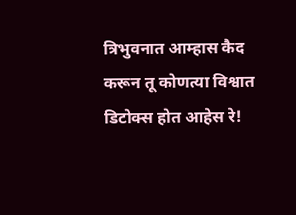त्रिभुवनात आम्हास कैद करून तू कोणत्या विश्वात डिटोक्स होत आहेस रे!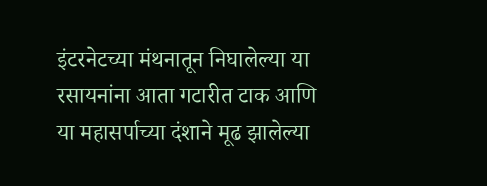इंटरनेटच्या मंथनातून निघालेल्या या रसायनांना आता गटारीत टाक आणि
या महासर्पाच्या दंशाने मूढ झालेल्या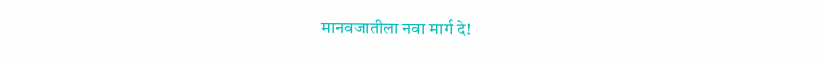मानवजातीला नवा मार्ग दे!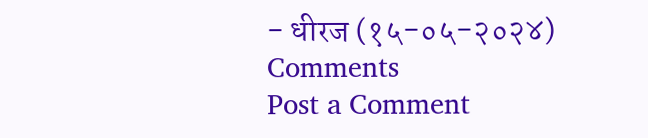- धीरज (१५-०५-२०२४)
Comments
Post a Comment